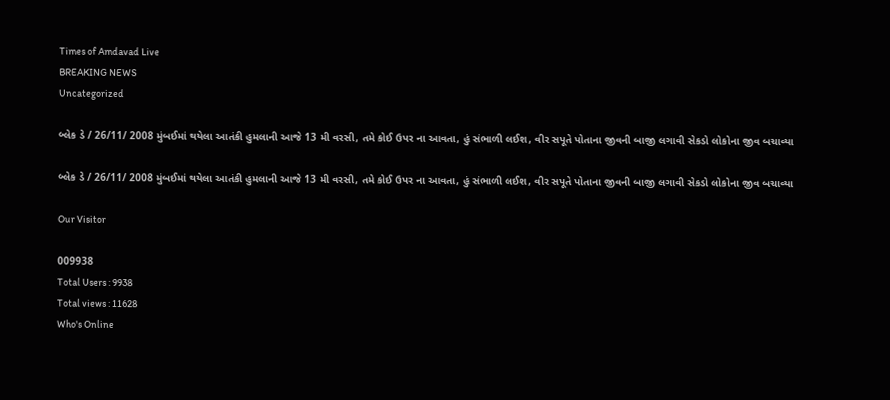Times of Amdavad Live
BREAKING NEWS
Uncategorized

બ્લેક ડે / 26/11/ 2008 મુંબઈમાં થયેલા આતંકી હુમલાની આજે 13 મી વરસી, તમે કોઈ ઉપર ના આવતા, હું સંભાળી લઈશ, વીર સપૂતે પોતાના જીવની બાજી લગાવી સેકડો લોકોના જીવ બચાવ્યા

બ્લેક ડે / 26/11/ 2008 મુંબઈમાં થયેલા આતંકી હુમલાની આજે 13 મી વરસી, તમે કોઈ ઉપર ના આવતા, હું સંભાળી લઈશ, વીર સપૂતે પોતાના જીવની બાજી લગાવી સેકડો લોકોના જીવ બચાવ્યા

Our Visitor

009938
Total Users : 9938
Total views : 11628
Who's Online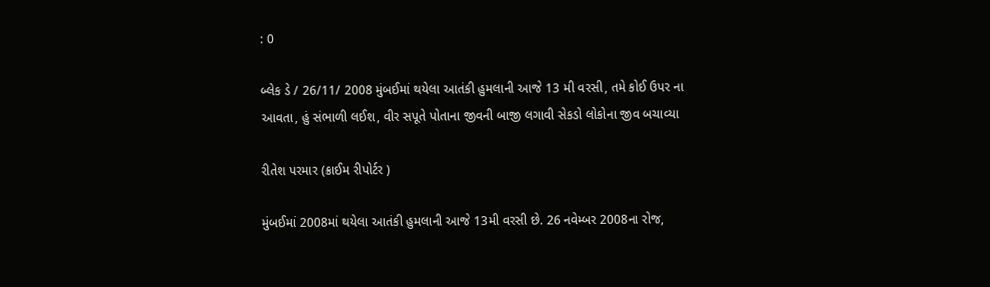: 0

બ્લેક ડે / 26/11/ 2008 મુંબઈમાં થયેલા આતંકી હુમલાની આજે 13 મી વરસી, તમે કોઈ ઉપર ના આવતા, હું સંભાળી લઈશ, વીર સપૂતે પોતાના જીવની બાજી લગાવી સેકડો લોકોના જીવ બચાવ્યા

રીતેશ પરમાર (ક્રાઈમ રીપોર્ટર )

મુંબઈમાં 2008માં થયેલા આતંકી હુમલાની આજે 13મી વરસી છે. 26 નવેમ્બર 2008ના રોજ,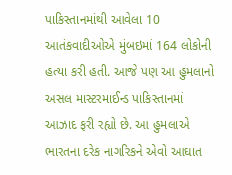પાકિસ્તાનમાંથી આવેલા 10 આતંકવાદીઓએ મુંબઇમાં 164 લોકોની હત્યા કરી હતી. આજે પણ આ હુમલાનો અસલ માસ્ટરમાઈન્ડ પાકિસ્તાનમાં આઝાદ ફરી રહ્યો છે. આ હુમલાએ ભારતના દરેક નાગરિકને એવો આઘાત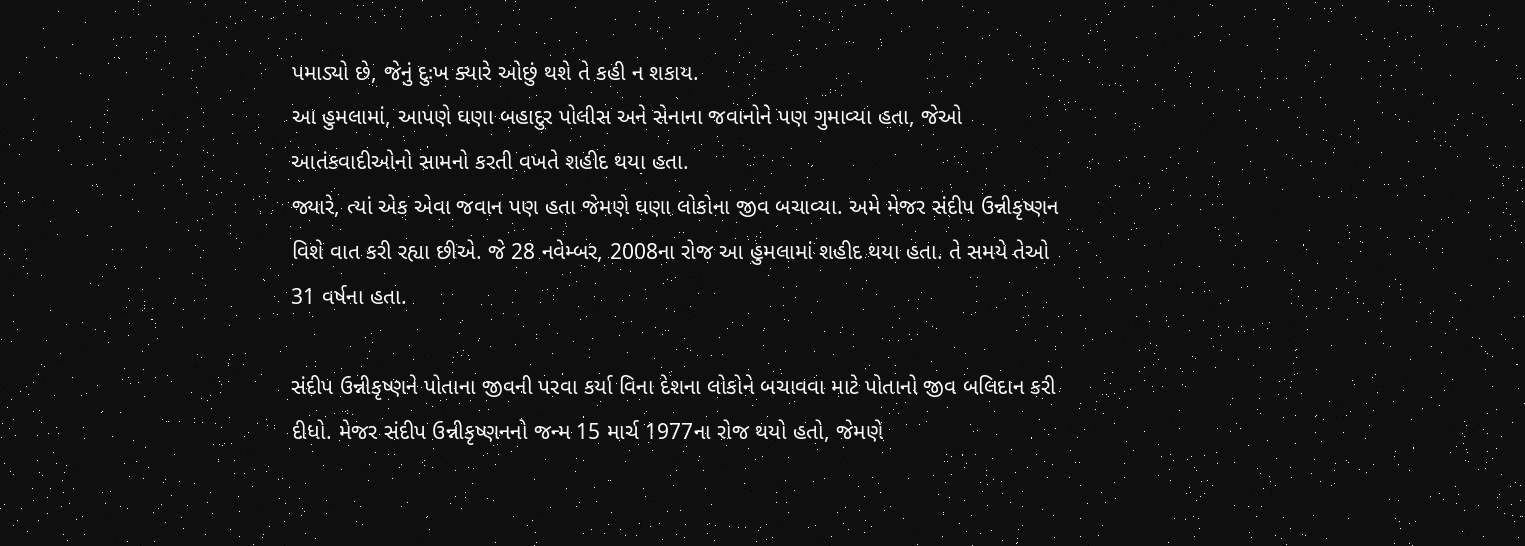પમાડ્યો છે, જેનું દુઃખ ક્યારે ઓછું થશે તે કહી ન શકાય.
આ હુમલામાં, આપણે ઘણા બહાદુર પોલીસ અને સેનાના જવાનોને પણ ગુમાવ્યા હતા, જેઓ આતંકવાદીઓનો સામનો કરતી વખતે શહીદ થયા હતા.
જ્યારે, ત્યાં એક એવા જવાન પણ હતા જેમણે ઘણા લોકોના જીવ બચાવ્યા. અમે મેજર સંદીપ ઉન્નીકૃષ્ણન વિશે વાત કરી રહ્યા છીએ. જે 28 નવેમ્બર, 2008ના રોજ આ હુમલામાં શહીદ થયા હતા. તે સમયે તેઓ 31 વર્ષના હતા.

સંદીપ ઉન્નીકૃષ્ણને પોતાના જીવની પરવા કર્યા વિના દેશના લોકોને બચાવવા માટે પોતાનો જીવ બલિદાન કરી દીધો. મેજર સંદીપ ઉન્નીકૃષ્ણનનો જન્મ 15 માર્ચ 1977ના રોજ થયો હતો, જેમણે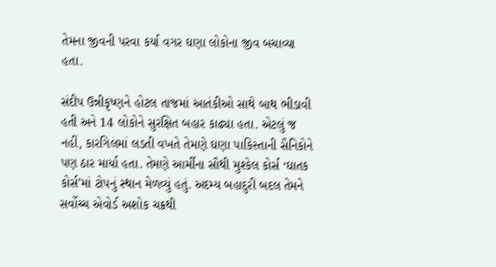તેમના જીવની પરવા કર્યા વગર ઘણા લોકોના જીવ બચાવ્યા હતા.

સંદીપ ઉન્નીકૃષ્ણને હોટલ તાજમાં આતંકીઓ સાથે બાથ ભીડાવી હતી અને 14 લોકોને સુરક્ષિત બહાર કાઢ્યા હતા. એટલું જ નહીં, કારગિલમાં લડતી વખતે તેમણે ઘણા પાકિસ્તાની સૈનિકોને પણ ઠાર માર્યા હતા. તેમણે આર્મીના સૌથી મુશ્કેલ કોર્સ ‘ઘાતક કોર્સ’માં ટોપનું સ્થાન મેળવ્યું હતું. અદમ્ય બહાદુરી બદલ તેમને સર્વોચ્ચ એવોર્ડ અશોક ચક્રથી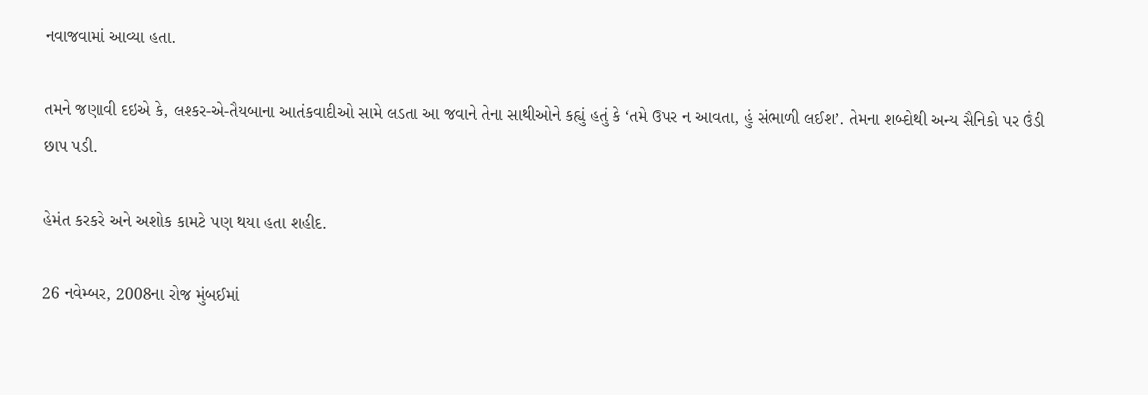નવાજવામાં આવ્યા હતા.

તમને જણાવી દઇએ કે, લશ્કર-એ-તૈયબાના આતંકવાદીઓ સામે લડતા આ જવાને તેના સાથીઓને કહ્યું હતું કે ‘તમે ઉપર ન આવતા, હું સંભાળી લઈશ’. તેમના શબ્દોથી અન્ય સૈનિકો પર ઉંડી છાપ પડી.

હેમંત કરકરે અને અશોક કામટે પણ થયા હતા શહીદ.

26 નવેમ્બર, 2008ના રોજ મુંબઈમાં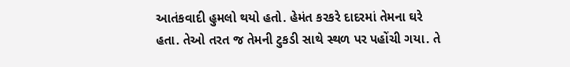આતંકવાદી હુમલો થયો હતો. હેમંત કરકરે દાદરમાં તેમના ઘરે હતા. તેઓ તરત જ તેમની ટુકડી સાથે સ્થળ પર પહોંચી ગયા. તે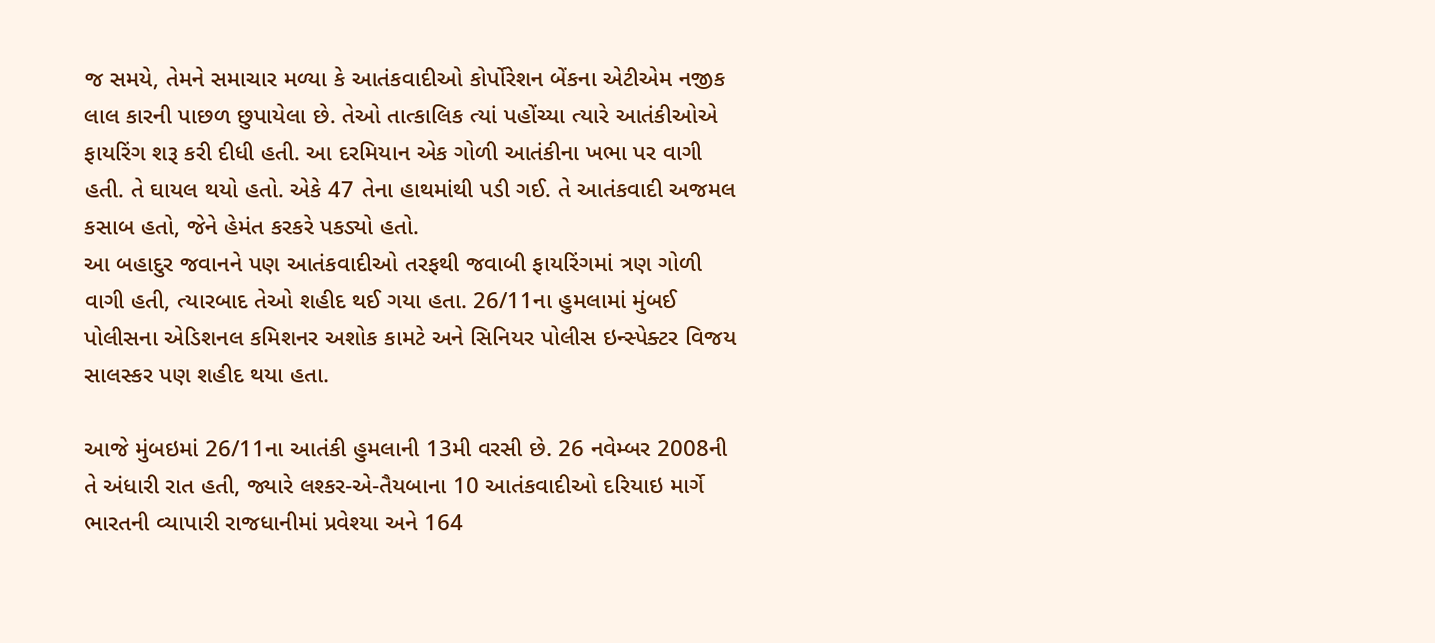જ સમયે, તેમને સમાચાર મળ્યા કે આતંકવાદીઓ કોર્પોરેશન બેંકના એટીએમ નજીક લાલ કારની પાછળ છુપાયેલા છે. તેઓ તાત્કાલિક ત્યાં પહોંચ્યા ત્યારે આતંકીઓએ ફાયરિંગ શરૂ કરી દીધી હતી. આ દરમિયાન એક ગોળી આતંકીના ખભા પર વાગી હતી. તે ઘાયલ થયો હતો. એકે 47 તેના હાથમાંથી પડી ગઈ. તે આતંકવાદી અજમલ કસાબ હતો, જેને હેમંત કરકરે પકડ્યો હતો.
આ બહાદુર જવાનને પણ આતંકવાદીઓ તરફથી જવાબી ફાયરિંગમાં ત્રણ ગોળી વાગી હતી, ત્યારબાદ તેઓ શહીદ થઈ ગયા હતા. 26/11ના હુમલામાં મુંબઈ પોલીસના એડિશનલ કમિશનર અશોક કામટે અને સિનિયર પોલીસ ઇન્સ્પેક્ટર વિજય સાલસ્કર પણ શહીદ થયા હતા.

આજે મુંબઇમાં 26/11ના આતંકી હુમલાની 13મી વરસી છે. 26 નવેમ્બર 2008ની તે અંધારી રાત હતી, જ્યારે લશ્કર-એ-તૈયબાના 10 આતંકવાદીઓ દરિયાઇ માર્ગે ભારતની વ્યાપારી રાજધાનીમાં પ્રવેશ્યા અને 164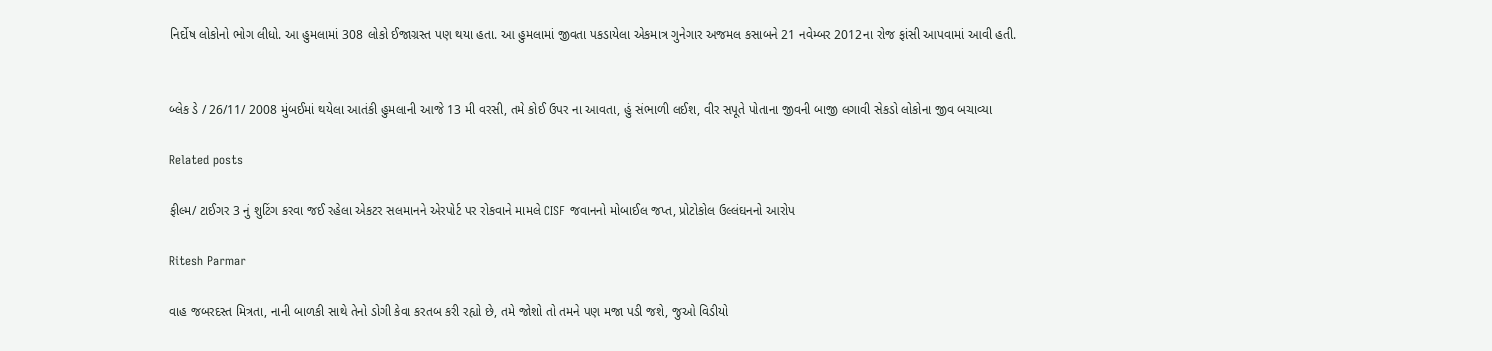નિર્દોષ લોકોનો ભોગ લીધો. આ હુમલામાં 308 લોકો ઈજાગ્રસ્ત પણ થયા હતા. આ હુમલામાં જીવતા પકડાયેલા એકમાત્ર ગુનેગાર અજમલ કસાબને 21 નવેમ્બર 2012ના રોજ ફાંસી આપવામાં આવી હતી.


બ્લેક ડે / 26/11/ 2008 મુંબઈમાં થયેલા આતંકી હુમલાની આજે 13 મી વરસી, તમે કોઈ ઉપર ના આવતા, હું સંભાળી લઈશ, વીર સપૂતે પોતાના જીવની બાજી લગાવી સેકડો લોકોના જીવ બચાવ્યા

Related posts

ફીલ્મ/ ટાઈગર 3 નું શુટિંગ કરવા જઈ રહેલા એકટર સલમાનને એરપોર્ટ પર રોકવાને મામલે CISF જવાનનો મોબાઈલ જપ્ત, પ્રોટોકોલ ઉલ્લંઘનનો આરોપ

Ritesh Parmar

વાહ જબરદસ્ત મિત્રતા, નાની બાળકી સાથે તેનો ડોગી કેવા કરતબ કરી રહ્યો છે, તમે જોશો તો તમને પણ મજા પડી જશે, જુઓ વિડીયો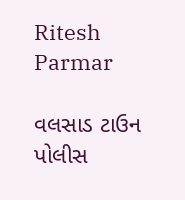Ritesh Parmar

વલસાડ ટાઉન પોલીસ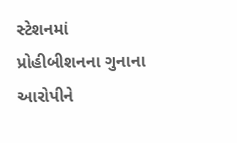સ્ટેશનમાં પ્રોહીબીશનના ગુનાના આરોપીને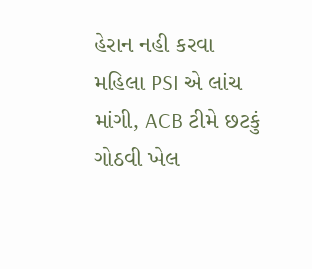હેરાન નહી કરવા મહિલા PSI એ લાંચ માંગી, ACB ટીમે છટકું ગોઠવી ખેલ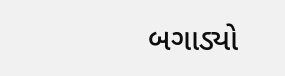બગાડ્યો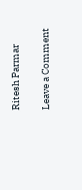Ritesh Parmar

Leave a Comment